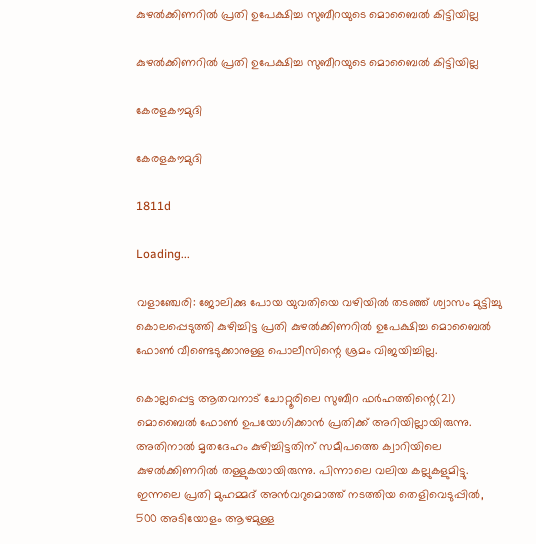കുഴല്‍ക്കിണറില്‍ പ്രതി ഉപേക്ഷിച്ച സുബീറയുടെ മൊബൈല്‍ കിട്ടിയില്ല

കുഴല്‍ക്കിണറില്‍ പ്രതി ഉപേക്ഷിച്ച സുബീറയുടെ മൊബൈല്‍ കിട്ടിയില്ല

കേരളകൗമുദി

കേരളകൗമുദി

1811d

Loading...

വളാഞ്ചേരി: ജോലിക്കു പോയ യുവതിയെ വഴിയില്‍ തടഞ്ഞ് ശ്വാസം മുട്ടിച്ചു കൊലപ്പെടുത്തി കുഴിച്ചിട്ട പ്രതി കുഴല്‍ക്കിണറില്‍ ഉപേക്ഷിച്ച മൊബൈല്‍ ഫോണ്‍ വീണ്ടെടുക്കാനുള്ള പൊലീസിന്റെ ശ്രമം വിജയിച്ചില്ല.

കൊല്ലപ്പെട്ട ആതവനാട് ചോറ്റൂരിലെ സുബീറ ഫര്‍ഹത്തിന്റെ(21) മൊബൈല്‍ ഫോണ്‍ ഉപയോഗിക്കാന്‍ പ്രതിക്ക് അറിയില്ലായിരുന്നു. അതിനാല്‍ മൃതദേഹം കുഴിച്ചിട്ടതിന് സമീപത്തെ ക്വാറിയിലെ കുഴല്‍ക്കിണറില്‍ തള്ളുകയായിരുന്നു. പിന്നാലെ വലിയ കല്ലുകളുമിട്ടു. ഇന്നലെ പ്രതി മുഹമ്മദ് അന്‍വറുമൊത്ത് നടത്തിയ തെളിവെടുപ്പില്‍, 500 അടിയോളം ആഴമുള്ള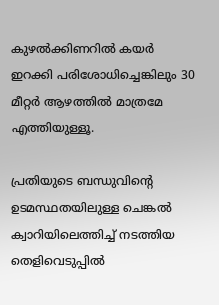കുഴല്‍ക്കിണറില്‍ കയര്‍ ഇറക്കി പരിശോധിച്ചെങ്കിലും 30 മീറ്റര്‍ ആഴത്തില്‍ മാത്രമേ എത്തിയുള്ളൂ.

പ്രതിയുടെ ബന്ധുവിന്റെ ഉടമസ്ഥതയിലുള്ള ചെങ്കല്‍ ക്വാറിയിലെത്തിച്ച്‌ നടത്തിയ തെളിവെടുപ്പില്‍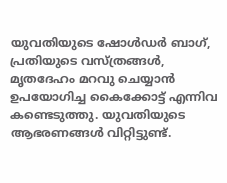യുവതിയുടെ ഷോള്‍ഡര്‍ ബാഗ്, പ്രതിയുടെ വസ്ത്രങ്ങള്‍, മൃതദേഹം മറവു ചെയ്യാന്‍ ഉപയോഗിച്ച കൈക്കോട്ട് എന്നിവ കണ്ടെടുത്തു. യുവതിയുടെ ആഭരണങ്ങള്‍ വിറ്റിട്ടുണ്ട്.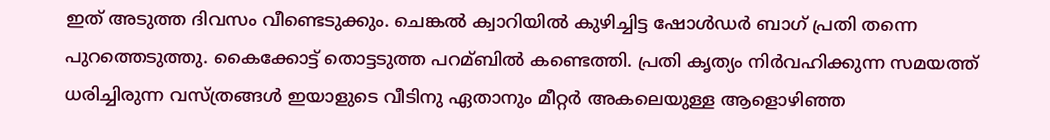ഇത് അടുത്ത ദിവസം വീണ്ടെടുക്കും. ചെങ്കല്‍ ക്വാറിയില്‍ കുഴിച്ചിട്ട ഷോള്‍‌ഡര്‍ ബാഗ് പ്രതി തന്നെ പുറത്തെടുത്തു. കൈക്കോട്ട് തൊട്ടടുത്ത പറമ്ബില്‍ കണ്ടെത്തി. പ്രതി കൃത്യം നിര്‍വഹിക്കുന്ന സമയത്ത് ധരിച്ചിരുന്ന വസ്ത്രങ്ങള്‍ ഇയാളുടെ വീടിനു ഏതാനും മീറ്റര്‍ അകലെയുള്ള ആളൊഴിഞ്ഞ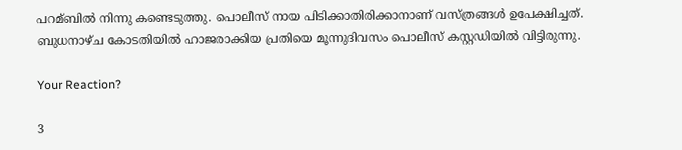പറമ്ബില്‍ നിന്നു കണ്ടെടുത്തു. പൊലീസ് നായ പിടിക്കാതിരിക്കാനാണ് വസ്ത്രങ്ങള്‍ ഉപേക്ഷിച്ചത്. ബുധനാഴ്ച കോടതിയില്‍ ഹാജരാക്കിയ പ്രതിയെ മൂന്നുദിവസം പൊലീസ് കസ്റ്റഡിയില്‍ വിട്ടിരുന്നു.

Your Reaction?

3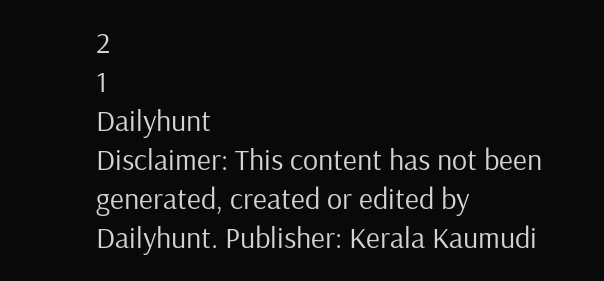2
1
Dailyhunt
Disclaimer: This content has not been generated, created or edited by Dailyhunt. Publisher: Kerala Kaumudi